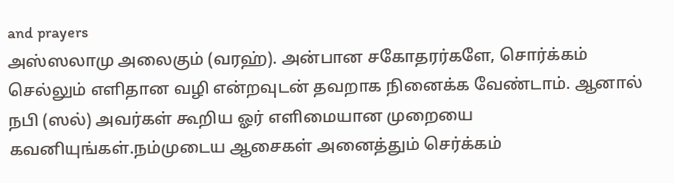and prayers
அஸ்ஸலாமு அலைகும் (வரஹ்). அன்பான சகோதரர்களே, சொர்க்கம் செல்லும் எளிதான வழி என்றவுடன் தவறாக நினைக்க வேண்டாம். ஆனால் நபி (ஸல்) அவர்கள் கூறிய ஓர் எளிமையான முறையை கவனியுங்கள்.நம்முடைய ஆசைகள் அனைத்தும் செர்க்கம்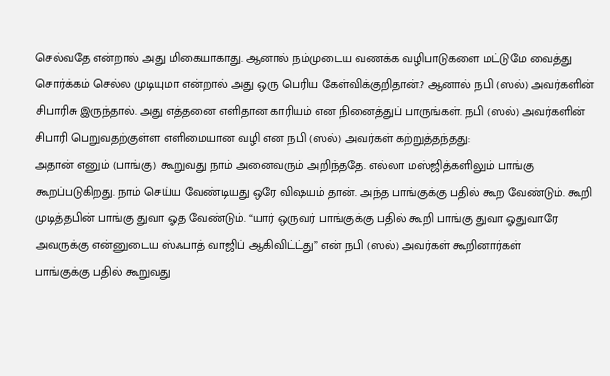செல்வதே என்றால் அது மிகையாகாது. ஆனால் நம்முடைய வணக்க வழிபாடுகளை மட்டுமே வைத்து சொர்க்கம் செல்ல முடியுமா என்றால் அது ஒரு பெரிய கேள்விக்குறிதான்.? ஆனால் நபி (ஸல்) அவர்களின் சிபாரிசு இருந்தால். அது எத்தனை எளிதான காரியம் என நினைத்துப் பாருங்கள். நபி (ஸல்) அவர்களின் சிபாரி பெறுவதற்குள்ள எளிமையான வழி என நபி (ஸல்) அவர்கள் கற்றுத்தந்தது:
அதான் எனும் (பாங்கு) கூறுவது நாம் அனைவரும் அறிந்ததே. எல்லா மஸ்ஜித்களிலும் பாங்கு கூறப்படுகிறது. நாம் செய்ய வேண்டியது ஒரே விஷயம் தான். அந்த பாங்குக்கு பதில் கூற வேண்டும். கூறி முடித்தபின் பாங்கு துவா ஓத வேண்டும். “யார் ஒருவர் பாங்குக்கு பதில் கூறி பாங்கு துவா ஓதுவாரே அவருக்கு என்னுடைய ஸ்ஃபாத் வாஜிப் ஆகிவிட்ட்து” என் நபி (ஸல்) அவர்கள் கூறினார்கள்
பாங்குக்கு பதில் கூறுவது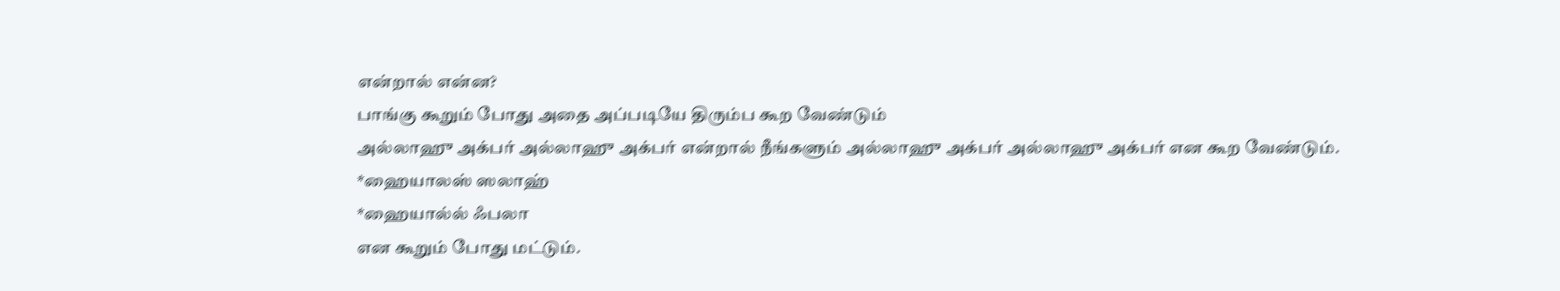என்றால் என்ன?
பாங்கு கூறும் போது அதை அப்படியே திரும்ப கூற வேண்டும்
அல்லாஹு அக்பர் அல்லாஹு அக்பர் என்றால் நீங்களும் அல்லாஹு அக்பர் அல்லாஹு அக்பர் என கூற வேண்டும்.
*ஹையாலஸ் ஸலாஹ்
*ஹையால்ல் ஃபலா
என கூறும் போது மட்டும்.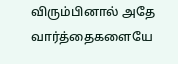விரும்பினால் அதே வார்த்தைகளையே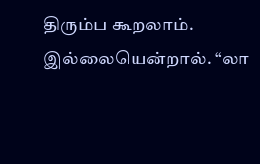திரும்ப கூறலாம். இல்லையென்றால். “லா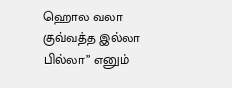ஹொல வலா குவ்வத்த இல்லா பில்லா” எனும்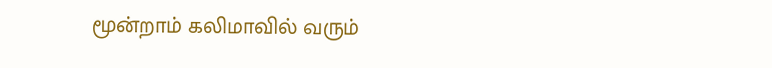மூன்றாம் கலிமாவில் வரும்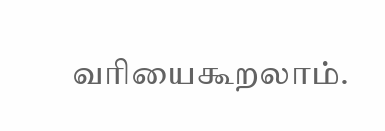வரியைகூறலாம்.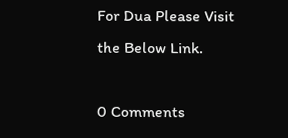For Dua Please Visit the Below Link.

0 Comments